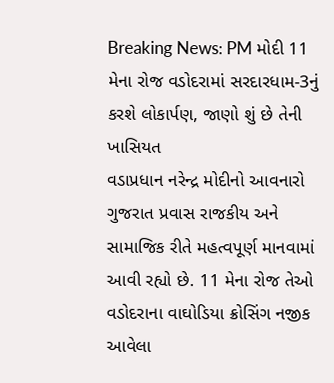Breaking News: PM મોદી 11 મેના રોજ વડોદરામાં સરદારધામ-3નું કરશે લોકાર્પણ, જાણો શું છે તેની ખાસિયત
વડાપ્રધાન નરેન્દ્ર મોદીનો આવનારો ગુજરાત પ્રવાસ રાજકીય અને સામાજિક રીતે મહત્વપૂર્ણ માનવામાં આવી રહ્યો છે. 11 મેના રોજ તેઓ વડોદરાના વાઘોડિયા ક્રોસિંગ નજીક આવેલા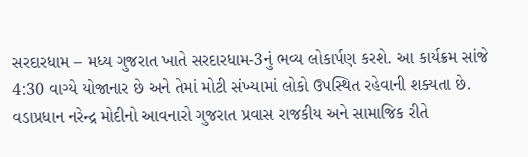સરદારધામ – મધ્ય ગુજરાત ખાતે સરદારધામ-3નું ભવ્ય લોકાર્પણ કરશે. આ કાર્યક્રમ સાંજે 4:30 વાગ્યે યોજાનાર છે અને તેમાં મોટી સંખ્યામાં લોકો ઉપસ્થિત રહેવાની શક્યતા છે.
વડાપ્રધાન નરેન્દ્ર મોદીનો આવનારો ગુજરાત પ્રવાસ રાજકીય અને સામાજિક રીતે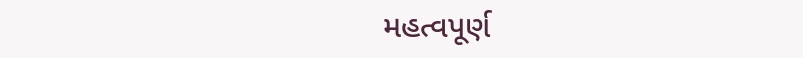મહત્વપૂર્ણ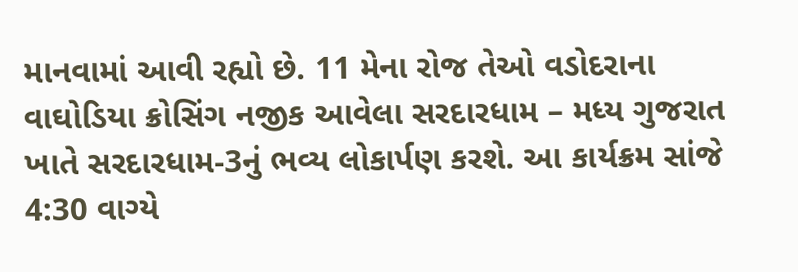માનવામાં આવી રહ્યો છે. 11 મેના રોજ તેઓ વડોદરાના વાઘોડિયા ક્રોસિંગ નજીક આવેલા સરદારધામ – મધ્ય ગુજરાત ખાતે સરદારધામ-3નું ભવ્ય લોકાર્પણ કરશે. આ કાર્યક્રમ સાંજે 4:30 વાગ્યે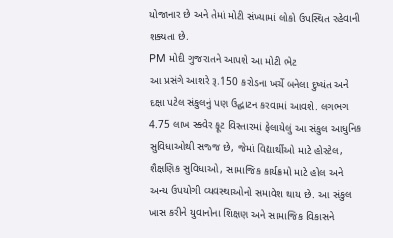યોજાનાર છે અને તેમાં મોટી સંખ્યામાં લોકો ઉપસ્થિત રહેવાની શક્યતા છે.
PM મોદી ગુજરાતને આપશે આ મોટી ભેટ
આ પ્રસંગે આશરે રૂ.150 કરોડના ખર્ચે બનેલા દુષ્યંત અને દક્ષા પટેલ સંકુલનું પણ ઉદ્ઘાટન કરવામાં આવશે. લગભગ 4.75 લાખ સ્ક્વેર ફૂટ વિસ્તારમાં ફેલાયેલું આ સંકુલ આધુનિક સુવિધાઓથી સજ્જ છે, જેમાં વિદ્યાર્થીઓ માટે હોસ્ટેલ, શૈક્ષણિક સુવિધાઓ, સામાજિક કાર્યક્રમો માટે હોલ અને અન્ય ઉપયોગી વ્યવસ્થાઓનો સમાવેશ થાય છે. આ સંકુલ ખાસ કરીને યુવાનોના શિક્ષણ અને સામાજિક વિકાસને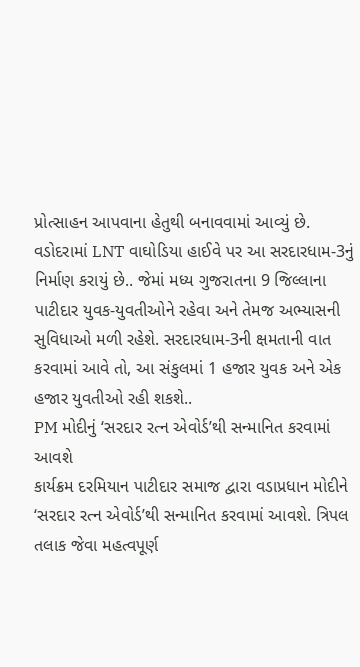પ્રોત્સાહન આપવાના હેતુથી બનાવવામાં આવ્યું છે.
વડોદરામાં LNT વાઘોડિયા હાઈવે પર આ સરદારધામ-3નું નિર્માણ કરાયું છે.. જેમાં મધ્ય ગુજરાતના 9 જિલ્લાના પાટીદાર યુવક-યુવતીઓને રહેવા અને તેમજ અભ્યાસની સુવિધાઓ મળી રહેશે. સરદારધામ-3ની ક્ષમતાની વાત કરવામાં આવે તો, આ સંકુલમાં 1 હજાર યુવક અને એક હજાર યુવતીઓ રહી શકશે..
PM મોદીનું ‘સરદાર રત્ન એવોર્ડ’થી સન્માનિત કરવામાં આવશે
કાર્યક્રમ દરમિયાન પાટીદાર સમાજ દ્વારા વડાપ્રધાન મોદીને ‘સરદાર રત્ન એવોર્ડ’થી સન્માનિત કરવામાં આવશે. ત્રિપલ તલાક જેવા મહત્વપૂર્ણ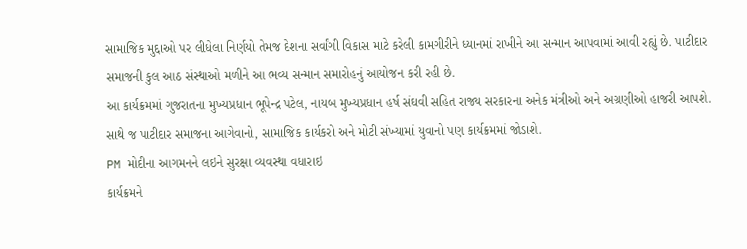સામાજિક મુદ્દાઓ પર લીધેલા નિર્ણયો તેમજ દેશના સર્વાંગી વિકાસ માટે કરેલી કામગીરીને ધ્યાનમાં રાખીને આ સન્માન આપવામાં આવી રહ્યું છે. પાટીદાર સમાજની કુલ આઠ સંસ્થાઓ મળીને આ ભવ્ય સન્માન સમારોહનું આયોજન કરી રહી છે.
આ કાર્યક્રમમાં ગુજરાતના મુખ્યપ્રધાન ભૂપેન્દ્ર પટેલ, નાયબ મુખ્યપ્રધાન હર્ષ સંઘવી સહિત રાજ્ય સરકારના અનેક મંત્રીઓ અને અગ્રણીઓ હાજરી આપશે. સાથે જ પાટીદાર સમાજના આગેવાનો, સામાજિક કાર્યકરો અને મોટી સંખ્યામાં યુવાનો પણ કાર્યક્રમમાં જોડાશે.
PM મોદીના આગમનને લઇને સુરક્ષા વ્યવસ્થા વધારાઇ
કાર્યક્રમને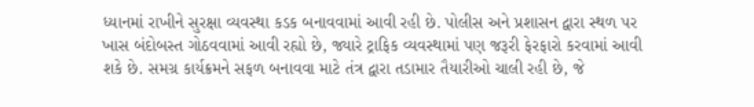ધ્યાનમાં રાખીને સુરક્ષા વ્યવસ્થા કડક બનાવવામાં આવી રહી છે. પોલીસ અને પ્રશાસન દ્વારા સ્થળ પર ખાસ બંદોબસ્ત ગોઠવવામાં આવી રહ્યો છે, જ્યારે ટ્રાફિક વ્યવસ્થામાં પણ જરૂરી ફેરફારો કરવામાં આવી શકે છે. સમગ્ર કાર્યક્રમને સફળ બનાવવા માટે તંત્ર દ્વારા તડામાર તૈયારીઓ ચાલી રહી છે, જે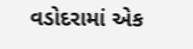વડોદરામાં એક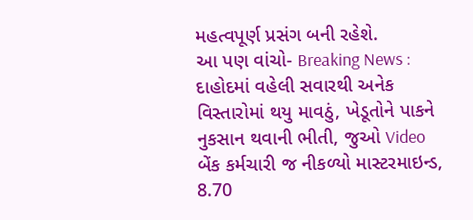મહત્વપૂર્ણ પ્રસંગ બની રહેશે.
આ પણ વાંચો- Breaking News : દાહોદમાં વહેલી સવારથી અનેક વિસ્તારોમાં થયુ માવઠું, ખેડૂતોને પાકને નુકસાન થવાની ભીતી, જુઓ Video
બેંક કર્મચારી જ નીકળ્યો માસ્ટરમાઇન્ડ, 8.70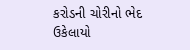કરોડની ચોરીનો ભેદ ઉકેલાયો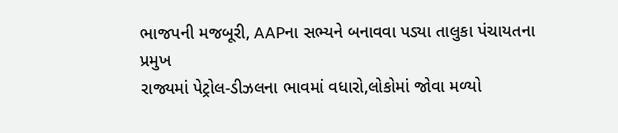ભાજપની મજબૂરી, AAPના સભ્યને બનાવવા પડ્યા તાલુકા પંચાયતના પ્રમુખ
રાજ્યમાં પેટ્રોલ-ડીઝલના ભાવમાં વધારો,લોકોમાં જોવા મળ્યો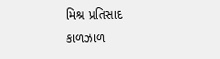મિશ્ર પ્રતિસાદ
કાળઝાળ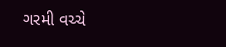ગરમી વચ્ચે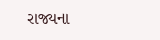રાજ્યના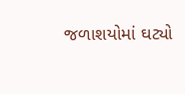જળાશયોમાં ઘટ્યો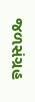જળસંગ્રહ